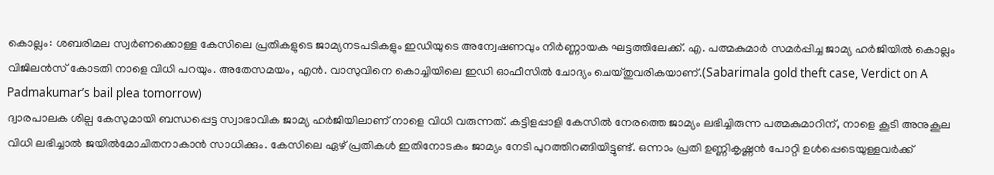കൊല്ലം: ശബരിമല സ്വർണക്കൊള്ള കേസിലെ പ്രതികളുടെ ജാമ്യനടപടികളും ഇഡിയുടെ അന്വേഷണവും നിർണ്ണായക ഘട്ടത്തിലേക്ക്. എ. പത്മകുമാർ സമർപ്പിച്ച ജാമ്യ ഹർജിയിൽ കൊല്ലം വിജിലൻസ് കോടതി നാളെ വിധി പറയും. അതേസമയം, എൻ. വാസുവിനെ കൊച്ചിയിലെ ഇഡി ഓഫീസിൽ ചോദ്യം ചെയ്തുവരികയാണ്.(Sabarimala gold theft case, Verdict on A Padmakumar’s bail plea tomorrow)
ദ്വാരപാലക ശില്പ കേസുമായി ബന്ധപ്പെട്ട സ്വാഭാവിക ജാമ്യ ഹർജിയിലാണ് നാളെ വിധി വരുന്നത്. കട്ടിളപ്പാളി കേസിൽ നേരത്തെ ജാമ്യം ലഭിച്ചിരുന്ന പത്മകുമാറിന്, നാളെ കൂടി അനുകൂല വിധി ലഭിച്ചാൽ ജയിൽമോചിതനാകാൻ സാധിക്കും. കേസിലെ ഏഴ് പ്രതികൾ ഇതിനോടകം ജാമ്യം നേടി പുറത്തിറങ്ങിയിട്ടുണ്ട്. ഒന്നാം പ്രതി ഉണ്ണികൃഷ്ണൻ പോറ്റി ഉൾപ്പെടെയുള്ളവർക്ക്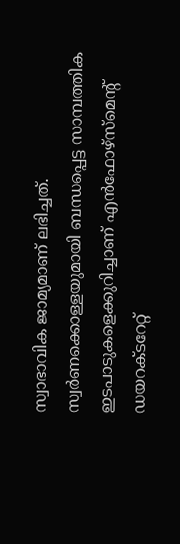സ്വാഭാവിക ജാമ്യമാണ് ലഭിച്ചത്.
സ്വർണക്കൊള്ളയുമായി ബന്ധപ്പെട്ട സാമ്പത്തിക ഇടപാടുകളെക്കുറിച്ചാണ് എൻഫോഴ്സ്മെന്റ് ഡയറക്ടറേറ്റ്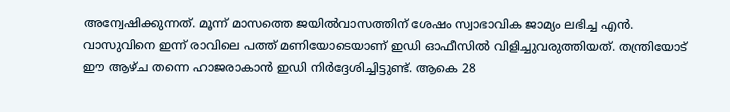അന്വേഷിക്കുന്നത്. മൂന്ന് മാസത്തെ ജയിൽവാസത്തിന് ശേഷം സ്വാഭാവിക ജാമ്യം ലഭിച്ച എൻ. വാസുവിനെ ഇന്ന് രാവിലെ പത്ത് മണിയോടെയാണ് ഇഡി ഓഫീസിൽ വിളിച്ചുവരുത്തിയത്. തന്ത്രിയോട് ഈ ആഴ്ച തന്നെ ഹാജരാകാൻ ഇഡി നിർദ്ദേശിച്ചിട്ടുണ്ട്. ആകെ 28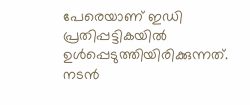പേരെയാണ് ഇഡി പ്രതിപ്പട്ടികയിൽ ഉൾപ്പെടുത്തിയിരിക്കുന്നത്. നടൻ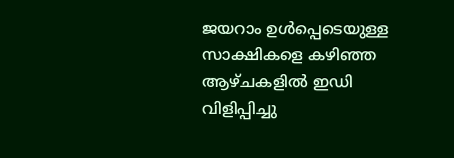ജയറാം ഉൾപ്പെടെയുള്ള സാക്ഷികളെ കഴിഞ്ഞ ആഴ്ചകളിൽ ഇഡി വിളിപ്പിച്ചു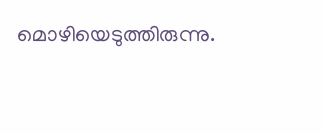മൊഴിയെടുത്തിരുന്നു.